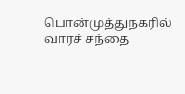பொன்முத்துநகரில் வாரச் சந்தை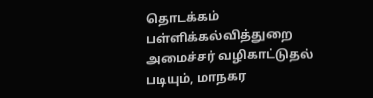தொடக்கம்
பள்ளிக்கல்வித்துறை அமைச்சர் வழிகாட்டுதல் படியும், மாநகர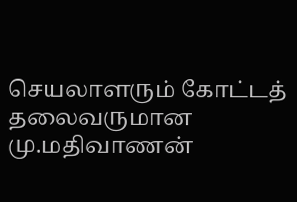செயலாளரும் கோட்டத் தலைவருமான மு.மதிவாணன்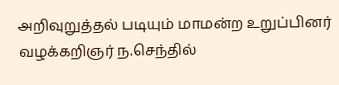அறிவுறுத்தல் படியும் மாமன்ற உறுப்பினர் வழக்கறிஞர் ந.செந்தில்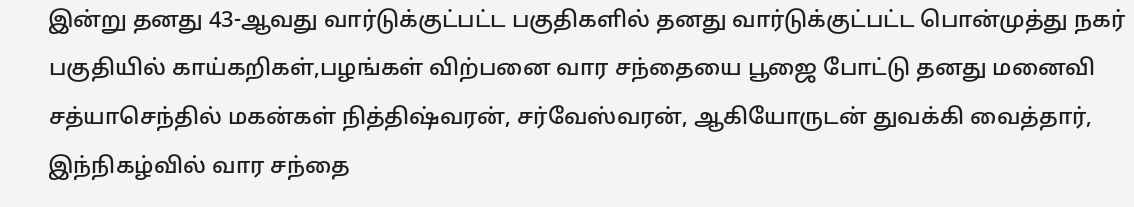இன்று தனது 43-ஆவது வார்டுக்குட்பட்ட பகுதிகளில் தனது வார்டுக்குட்பட்ட பொன்முத்து நகர் பகுதியில் காய்கறிகள்,பழங்கள் விற்பனை வார சந்தையை பூஜை போட்டு தனது மனைவி சத்யாசெந்தில் மகன்கள் நித்திஷ்வரன், சர்வேஸ்வரன், ஆகியோருடன் துவக்கி வைத்தார், இந்நிகழ்வில் வார சந்தை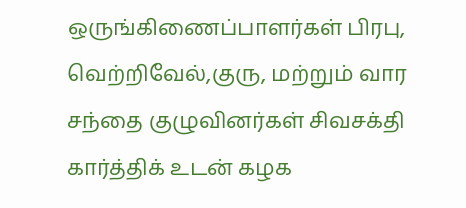ஒருங்கிணைப்பாளர்கள் பிரபு, வெற்றிவேல்,குரு, மற்றும் வார சந்தை குழுவினர்கள் சிவசக்தி கார்த்திக் உடன் கழக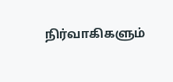நிர்வாகிகளும்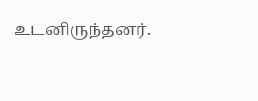உடனிருந்தனர்.